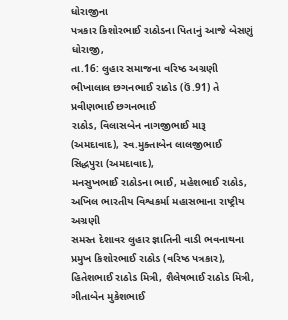ધોરાજીના
પત્રકાર કિશોરભાઈ રાઠોડના પિતાનું આજે બેસણું
ધોરાજી,
તા.16: લુહાર સમાજના વરિષ્ઠ અગ્રણી ભીખાલાલ છગનભાઈ રાઠોડ (ઉં.91) તે પ્રવીણભાઈ છગનભાઈ
રાઠોડ, વિલાસબેન નાગજીભાઈ મારૂ (અમદાવાદ), સ્વ.મુક્તાબેન લાલજીભાઈ સિદ્ધપુરા (અમદાવાદ),
મનસુખભાઈ રાઠોડના ભાઈ, મહેશભાઈ રાઠોડ, અખિલ ભારતીય વિશ્વકર્મા મહાસભાના રાષ્ટ્રીય અગ્રણી
સમસ્ત દેશાવર લુહાર જ્ઞાતિની વાડી ભવનાથના પ્રમુખ કિશોરભાઈ રાઠોડ (વરિષ્ઠ પત્રકાર),
હિતેશભાઈ રાઠોડ મિત્રી, શૈલેષભાઈ રાઠોડ મિત્રી, ગીતાબેન મુકેશભાઈ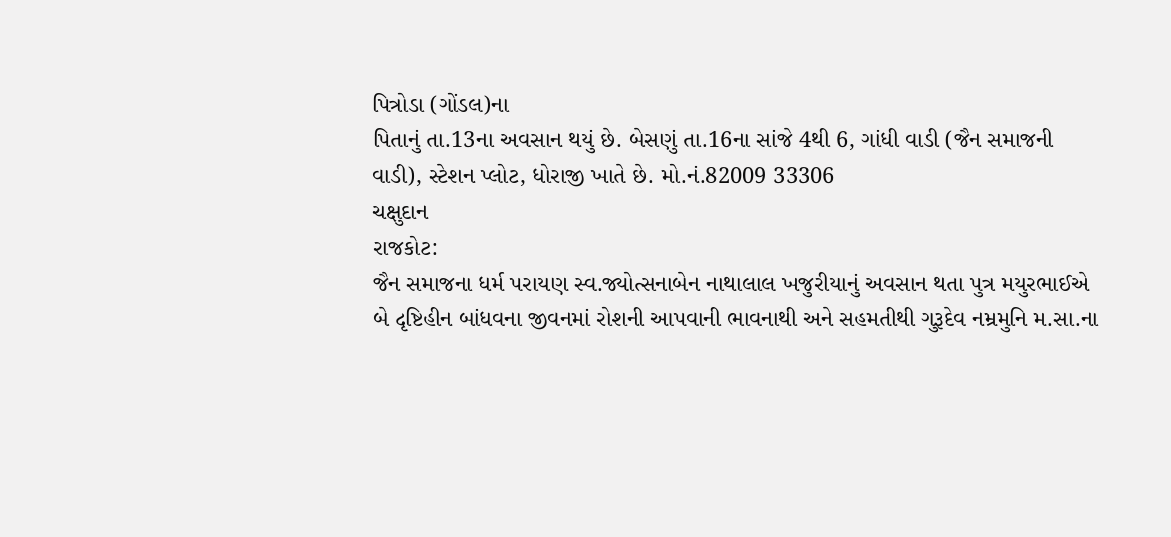પિત્રોડા (ગોંડલ)ના
પિતાનું તા.13ના અવસાન થયું છે. બેસણું તા.16ના સાંજે 4થી 6, ગાંધી વાડી (જૈન સમાજની
વાડી), સ્ટેશન પ્લોટ, ધોરાજી ખાતે છે. મો.નં.82009 33306
ચક્ષુદાન
રાજકોટ:
જૈન સમાજના ધર્મ પરાયણ સ્વ.જ્યોત્સનાબેન નાથાલાલ ખજુરીયાનું અવસાન થતા પુત્ર મયુરભાઈએ
બે દૃષ્ટિહીન બાંધવના જીવનમાં રોશની આપવાની ભાવનાથી અને સહમતીથી ગુરૂદેવ નમ્રમુનિ મ.સા.ના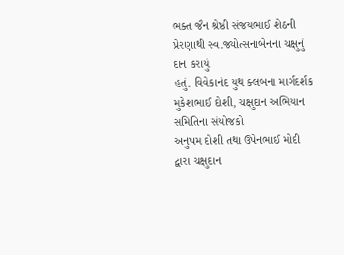ભક્ત જૈન શ્રેષ્ઠી સંજયભાઈ શેઠની પ્રેરણાથી સ્વ.જ્યોત્સનાબેનના ચક્ષુનું દાન કરાયું
હતું. વિવેકાનંદ યુથ ક્લબના માર્ગદર્શક મુકેશભાઈ દોશી, ચક્ષુદાન અભિયાન સમિતિના સંયોજકો
અનુપમ દોશી તથા ઉપેનભાઈ મોદી દ્વારા ચક્ષુદાન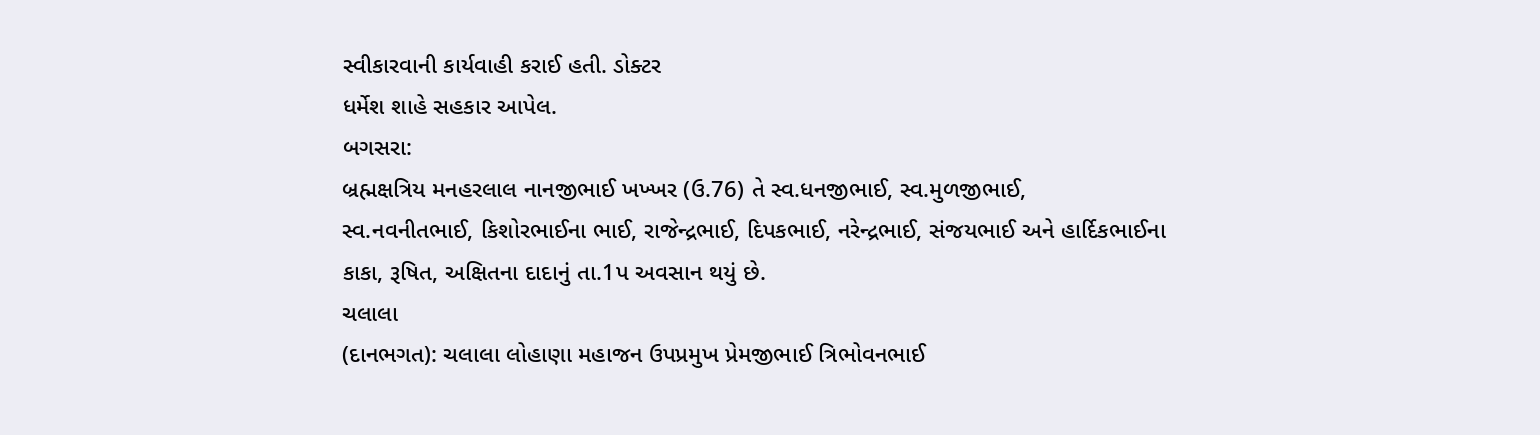સ્વીકારવાની કાર્યવાહી કરાઈ હતી. ડોક્ટર
ધર્મેશ શાહે સહકાર આપેલ.
બગસરા:
બ્રહ્મક્ષત્રિય મનહરલાલ નાનજીભાઈ ખખ્ખર (ઉ.76) તે સ્વ.ધનજીભાઈ, સ્વ.મુળજીભાઈ,
સ્વ.નવનીતભાઈ, કિશોરભાઈના ભાઈ, રાજેન્દ્રભાઈ, દિપકભાઈ, નરેન્દ્રભાઈ, સંજયભાઈ અને હાર્દિકભાઈના
કાકા, રૂષિત, અક્ષિતના દાદાનું તા.1પ અવસાન થયું છે.
ચલાલા
(દાનભગત): ચલાલા લોહાણા મહાજન ઉપપ્રમુખ પ્રેમજીભાઈ ત્રિભોવનભાઈ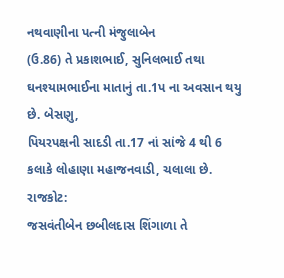નથવાણીના પત્ની મંજુલાબેન
(ઉ.86) તે પ્રકાશભાઈ, સુનિલભાઈ તથા ઘનશ્યામભાઈના માતાનું તા.1પ ના અવસાન થયુ છે. બેસણુ,
પિયરપક્ષની સાદડી તા.17 નાં સાંજે 4 થી 6 કલાકે લોહાણા મહાજનવાડી, ચલાલા છે.
રાજકોટ:
જસવંતીબેન છબીલદાસ શિંગાળા તે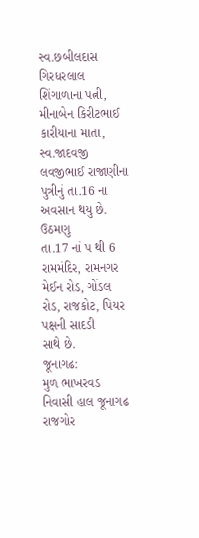સ્વ.છબીલદાસ ગિરધરલાલ શિંગાળાના પત્ની, મીનાબેન કિરીટભાઈ
કારીયાના માતા, સ્વ.જાદવજી લવજીભાઈ રાજાણીના પુત્રીનું તા.16 ના અવસાન થયુ છે. ઉઠમણુ
તા.17 નાં પ થી 6 રામમંદિર, રામનગર મેઈન રોડ, ગોંડલ રોડ, રાજકોટ, પિયર પક્ષની સાદડી
સાથે છે.
જૂનાગઢ:
મુળ ભાખરવડ નિવાસી હાલ જૂનાગઢ રાજગોર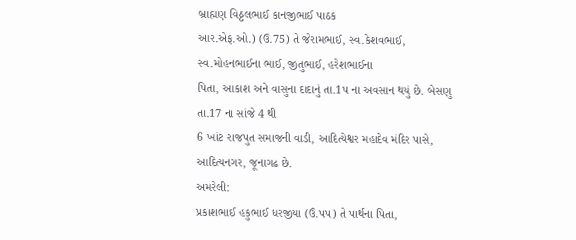બ્રાહ્મણ વિઠ્ઠલભાઈ કાનજીભાઈ પાઠક
આર.એફ.ઓ.) (ઉ.75) તે જેરામભાઈ, સ્વ.કેશવભાઈ, સ્વ.મોહનભાઈના ભાઈ, જીતુભાઈ, હરેશભાઈના
પિતા, આકાશ અને વાસુના દાદાનું તા.1પ ના અવસાન થયું છે. બેસણુ તા.17 ના સાંજે 4 થી
6 ખાંટ રાજપુત સમાજની વાડી, આદિત્યેશ્વર મહાદેવ મંદિર પાસે, આદિત્યનગર, જૂનાગઢ છે.
અમરેલી:
પ્રકાશભાઈ હકુભાઈ ધરજીયા (ઉં.પપ) તે પાર્થના પિતા,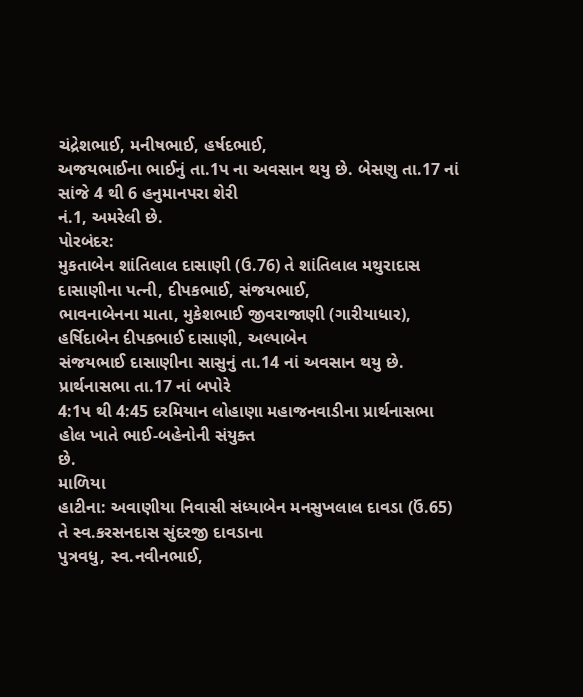ચંદ્રેશભાઈ, મનીષભાઈ, હર્ષદભાઈ,
અજયભાઈના ભાઈનું તા.1પ ના અવસાન થયુ છે. બેસણુ તા.17 નાં સાંજે 4 થી 6 હનુમાનપરા શેરી
નં.1, અમરેલી છે.
પોરબંદર:
મુકતાબેન શાંતિલાલ દાસાણી (ઉ.76) તે શાંતિલાલ મથુરાદાસ દાસાણીના પત્ની, દીપકભાઈ, સંજયભાઈ,
ભાવનાબેનના માતા, મુકેશભાઈ જીવરાજાણી (ગારીયાધાર), હર્ષિદાબેન દીપકભાઈ દાસાણી, અલ્પાબેન
સંજયભાઈ દાસાણીના સાસુનું તા.14 નાં અવસાન થયુ છે. પ્રાર્થનાસભા તા.17 નાં બપોરે
4:1પ થી 4:45 દરમિયાન લોહાણા મહાજનવાડીના પ્રાર્થનાસભા હોલ ખાતે ભાઈ-બહેનોની સંયુક્ત
છે.
માળિયા
હાટીના: અવાણીયા નિવાસી સંધ્યાબેન મનસુખલાલ દાવડા (ઉં.65) તે સ્વ.કરસનદાસ સુંદરજી દાવડાના
પુત્રવધુ, સ્વ.નવીનભાઈ,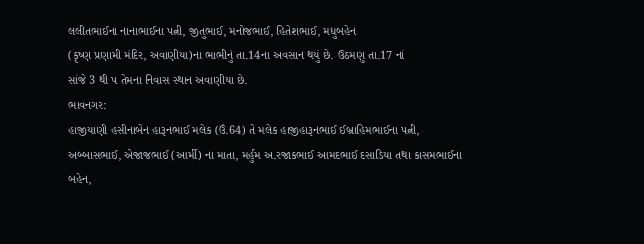લલીતભાઈના નાનાભાઈના પત્ની, જીતુભાઈ, મનોજભાઈ, હિતેશભાઈ, મધુબહેન
(કૃષ્ણ પ્રણામી મંદિર, અવાણીયા)ના ભાભીનું તા.14ના અવસાન થયું છે. ઉઠમણુ તા.17 નાં
સાંજે 3 થી પ તેમના નિવાસ સ્થાન અવાણીયા છે.
ભાવનગર:
હાજીયાણી હસીનાબેન હારૂનભાઈ મલેક (ઉં.64) તે મલેક હાજીહારૂનભાઈ ઈબ્રાહિમભાઈના પત્ની,
અબ્બાસભાઈ, એજાજભાઈ (આર્મી) ના માતા, મર્હુમ અ.રજાકભાઈ આમદભાઈ દસાડિયા તથા કાસમભાઈના
બહેન,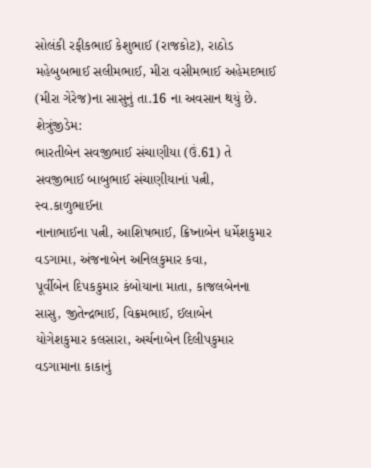સોલંકી રફીકભાઈ કેશુભાઈ (રાજકોટ), રાઠોડ મહેબુબભાઈ સલીમભાઈ, મીરા વસીમભાઈ અહેમદભાઈ
(મીરા ગેરેજ)ના સાસુનું તા.16 ના અવસાન થયું છે.
શેત્રુંજીડેમ:
ભારતીબેન સવજીભાઈ સંચાણીયા (ઉં.61) તે સવજીભાઈ બાબુભાઈ સંચાણીયાનાં પત્ની, સ્વ.કાળુભાઈના
નાનાભાઈના પત્ની, આશિષભાઈ, ક્રિષ્નાબેન ધર્મેશકુમાર વડગામા, અંજનાબેન અનિલકુમાર કવા,
પૂર્વીબેન દિપકકુમાર કંબોયાના માતા, કાજલબેનના સાસુ, જીતેન્દ્રભાઈ, વિક્રમભાઈ, ઈલાબેન
યોગેશકુમાર કલસારા, અર્ચનાબેન દિલીપકુમાર વડગામાના કાકાનું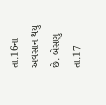તા.16ના અવસાન થયુ છે. બેસણુ
તા.17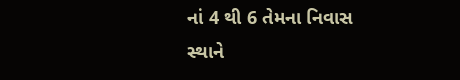નાં 4 થી 6 તેમના નિવાસ સ્થાને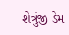શેત્રુંજી ડેમ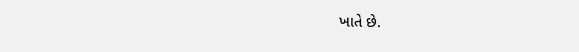ખાતે છે.